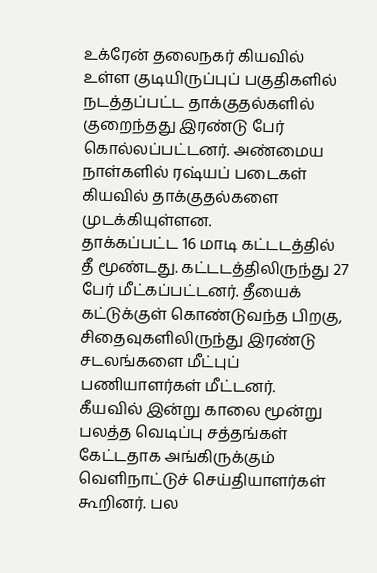உக்ரேன் தலைநகர் கியவில் உள்ள குடியிருப்புப் பகுதிகளில் நடத்தப்பட்ட தாக்குதல்களில் குறைந்தது இரண்டு பேர் கொல்லப்பட்டனர். அண்மைய நாள்களில் ரஷ்யப் படைகள் கியவில் தாக்குதல்களை முடக்கியுள்ளன.
தாக்கப்பட்ட 16 மாடி கட்டடத்தில் தீ மூண்டது. கட்டடத்திலிருந்து 27 பேர் மீட்கப்பட்டனர். தீயைக் கட்டுக்குள் கொண்டுவந்த பிறகு, சிதைவுகளிலிருந்து இரண்டு சடலங்களை மீட்புப் பணியாளர்கள் மீட்டனர்.
கீயவில் இன்று காலை மூன்று பலத்த வெடிப்பு சத்தங்கள் கேட்டதாக அங்கிருக்கும் வெளிநாட்டுச் செய்தியாளர்கள் கூறினர். பல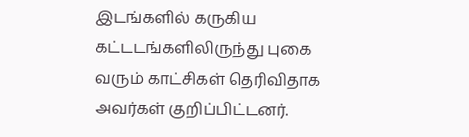இடங்களில் கருகிய கட்டடங்களிலிருந்து புகை வரும் காட்சிகள் தெரிவிதாக அவர்கள் குறிப்பிட்டனர்.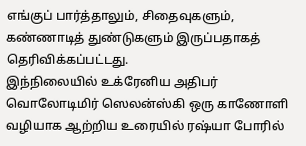எங்குப் பார்த்தாலும், சிதைவுகளும், கண்ணாடித் துண்டுகளும் இருப்பதாகத் தெரிவிக்கப்பட்டது.
இந்நிலையில் உக்ரேனிய அதிபர் வொலோடிமிர் ஸெலன்ஸ்கி ஒரு காணோளி வழியாக ஆற்றிய உரையில் ரஷ்யா போரில்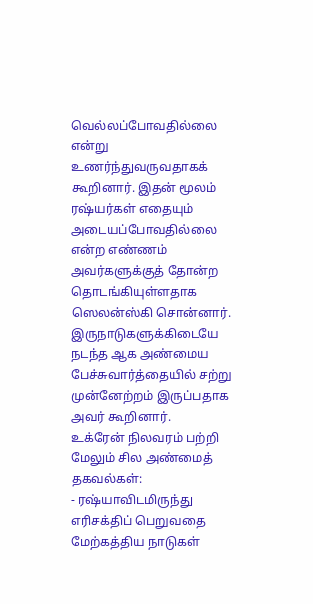வெல்லப்போவதில்லை என்று உணர்ந்துவருவதாகக் கூறினார். இதன் மூலம் ரஷ்யர்கள் எதையும் அடையப்போவதில்லை என்ற எண்ணம் அவர்களுக்குத் தோன்ற தொடங்கியுள்ளதாக ஸெலன்ஸ்கி சொன்னார். இருநாடுகளுக்கிடையே நடந்த ஆக அண்மைய பேச்சுவார்த்தையில் சற்று முன்னேற்றம் இருப்பதாக அவர் கூறினார்.
உக்ரேன் நிலவரம் பற்றி மேலும் சில அண்மைத் தகவல்கள்:
- ரஷ்யாவிடமிருந்து எரிசக்திப் பெறுவதை மேற்கத்திய நாடுகள்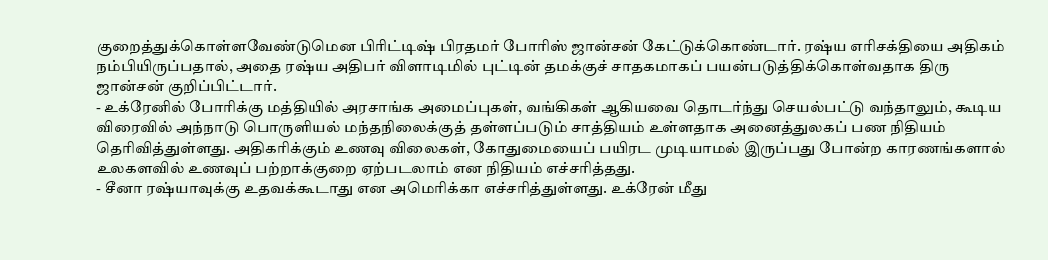குறைத்துக்கொள்ளவேண்டுமென பிரிட்டிஷ் பிரதமர் போரிஸ் ஜான்சன் கேட்டுக்கொண்டார். ரஷ்ய எரிசக்தியை அதிகம் நம்பியிருப்பதால், அதை ரஷ்ய அதிபர் விளாடிமில் புட்டின் தமக்குச் சாதகமாகப் பயன்படுத்திக்கொள்வதாக திரு ஜான்சன் குறிப்பிட்டார்.
- உக்ரேனில் போரிக்கு மத்தியில் அரசாங்க அமைப்புகள், வங்கிகள் ஆகியவை தொடர்ந்து செயல்பட்டு வந்தாலும், கூடிய விரைவில் அந்நாடு பொருளியல் மந்தநிலைக்குத் தள்ளப்படும் சாத்தியம் உள்ளதாக அனைத்துலகப் பண நிதியம் தெரிவித்துள்ளது. அதிகரிக்கும் உணவு விலைகள், கோதுமையைப் பயிரட முடியாமல் இருப்பது போன்ற காரணங்களால் உலகளவில் உணவுப் பற்றாக்குறை ஏற்படலாம் என நிதியம் எச்சரித்தது.
- சீனா ரஷ்யாவுக்கு உதவக்கூடாது என அமெரிக்கா எச்சரித்துள்ளது. உக்ரேன் மீது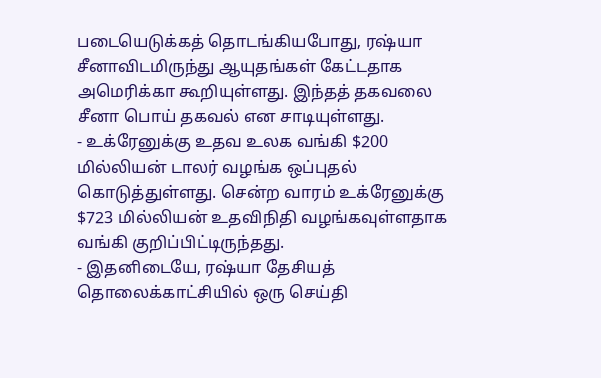படையெடுக்கத் தொடங்கியபோது, ரஷ்யா சீனாவிடமிருந்து ஆயுதங்கள் கேட்டதாக அமெரிக்கா கூறியுள்ளது. இந்தத் தகவலை சீனா பொய் தகவல் என சாடியுள்ளது.
- உக்ரேனுக்கு உதவ உலக வங்கி $200 மில்லியன் டாலர் வழங்க ஒப்புதல் கொடுத்துள்ளது. சென்ற வாரம் உக்ரேனுக்கு $723 மில்லியன் உதவிநிதி வழங்கவுள்ளதாக வங்கி குறிப்பிட்டிருந்தது.
- இதனிடையே, ரஷ்யா தேசியத் தொலைக்காட்சியில் ஒரு செய்தி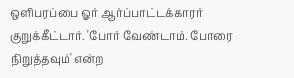ஒளிபரப்பை ஓர் ஆர்ப்பாட்டக்காரர் குறுக்கீட்டார். 'போர் வேண்டாம். போரை நிறுத்தவும்' என்ற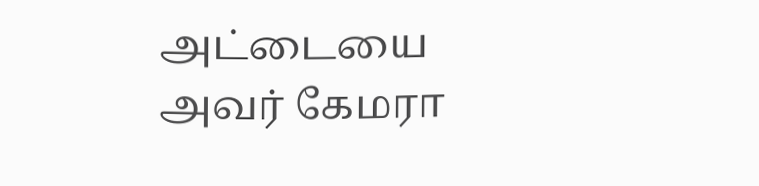அட்டையை அவர் கேமரா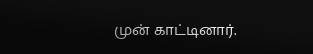முன் காட்டினார்.